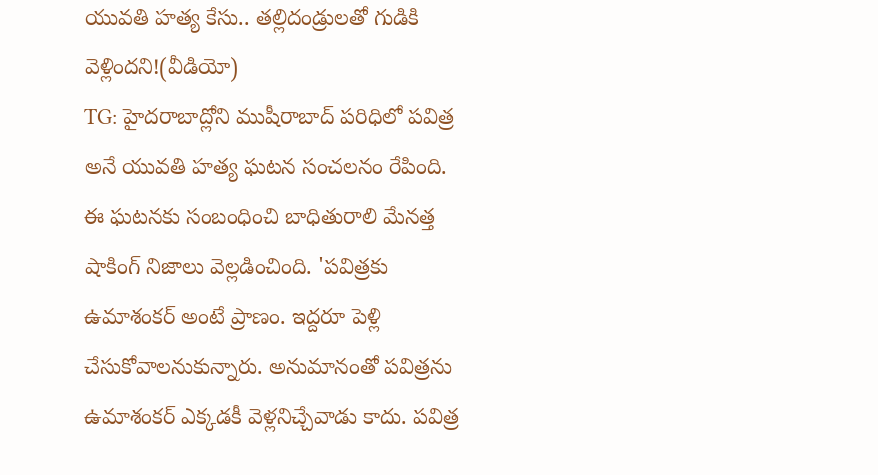యువతి హత్య కేసు.. తల్లిదండ్రులతో గుడికి వెళ్లిందని!(వీడియో)
TG: హైదరాబాద్లోని ముషీరాబాద్ పరిధిలో పవిత్ర అనే యువతి హత్య ఘటన సంచలనం రేపింది. ఈ ఘటనకు సంబంధించి బాధితురాలి మేనత్త షాకింగ్ నిజాలు వెల్లడించింది. 'పవిత్రకు ఉమాశంకర్ అంటే ప్రాణం. ఇద్దరూ పెళ్లి చేసుకోవాలనుకున్నారు. అనుమానంతో పవిత్రను ఉమాశంకర్ ఎక్కడకీ వెళ్లనిచ్చేవాడు కాదు. పవిత్ర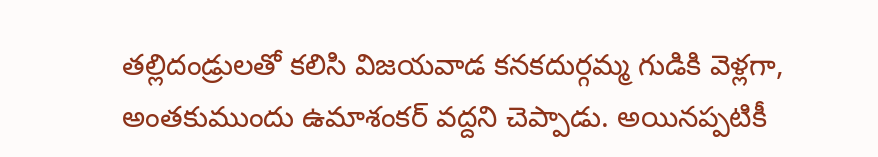తల్లిదండ్రులతో కలిసి విజయవాడ కనకదుర్గమ్మ గుడికి వెళ్లగా, అంతకుముందు ఉమాశంకర్ వద్దని చెప్పాడు. అయినప్పటికీ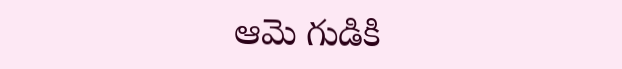ఆమె గుడికి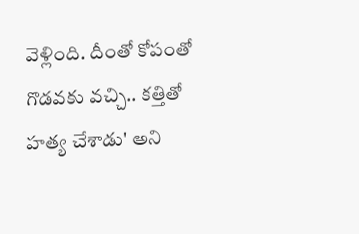వెళ్లింది. దీంతో కోపంతో గొడవకు వచ్చి.. కత్తితో హత్య చేశాడు' అని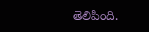తెలిపింది.